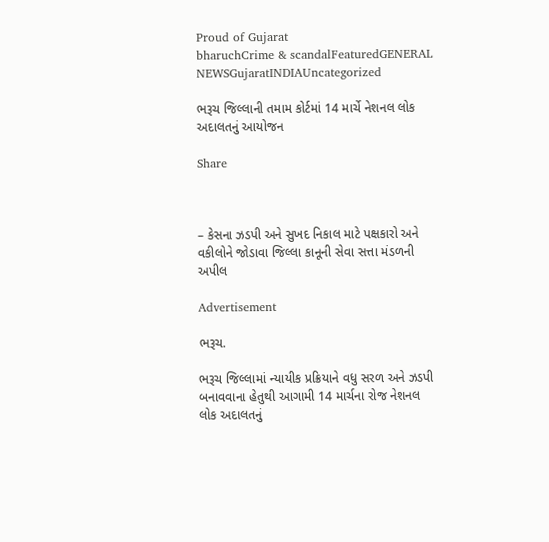Proud of Gujarat
bharuchCrime & scandalFeaturedGENERAL NEWSGujaratINDIAUncategorized

ભરૂચ જિલ્લાની તમામ કોર્ટમાં 14 માર્ચે નેશનલ લોક અદાલતનું આયોજન

Share



– કેસના ઝડપી અને સુખદ નિકાલ માટે પક્ષકારો અને વકીલોને જોડાવા જિલ્લા કાનૂની સેવા સત્તા મંડળની અપીલ

Advertisement

ભરૂચ.

ભરૂચ જિલ્લામાં ન્યાયીક પ્રક્રિયાને વધુ સરળ અને ઝડપી બનાવવાના હેતુથી આગામી 14 માર્ચના રોજ નેશનલ લોક અદાલતનું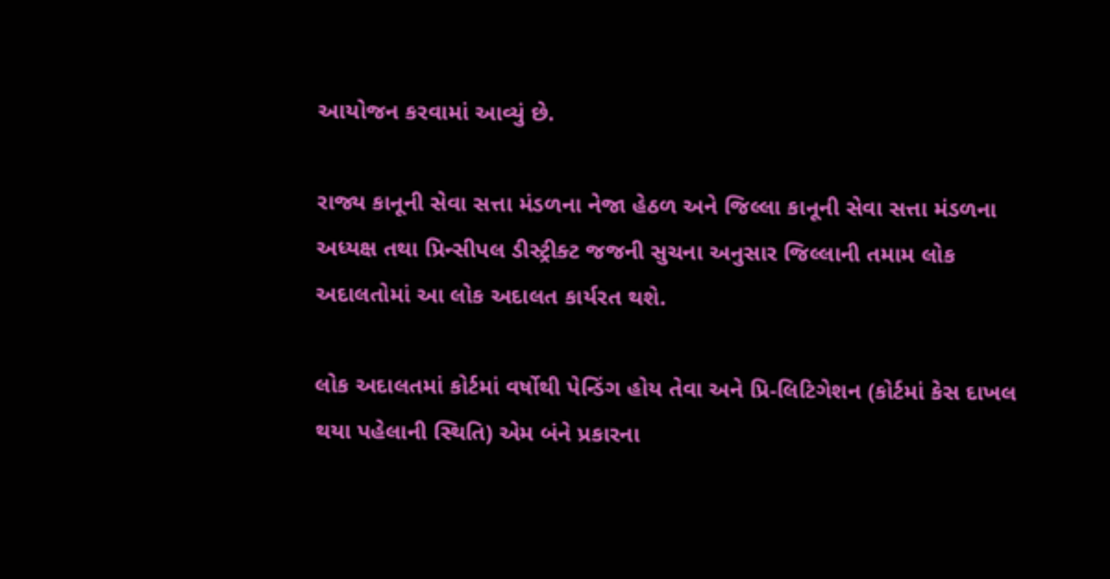આયોજન કરવામાં આવ્યું છે.

રાજ્ય કાનૂની સેવા સત્તા મંડળના નેજા હેઠળ અને જિલ્લા કાનૂની સેવા સત્તા મંડળના અધ્યક્ષ તથા પ્રિન્સીપલ ડીસ્ટ્રીક્ટ જજની સુચના અનુસાર જિલ્લાની તમામ લોક અદાલતોમાં આ લોક અદાલત કાર્યરત થશે.

લોક અદાલતમાં કોર્ટમાં વર્ષોથી પેન્ડિંગ હોય તેવા અને પ્રિ-લિટિગેશન (કોર્ટમાં કેસ દાખલ થયા પહેલાની સ્થિતિ) એમ બંને પ્રકારના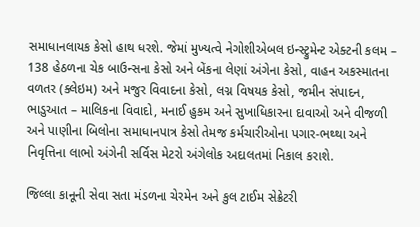સમાધાનલાયક કેસો હાથ ધરશે. જેમાં મુખ્યત્વે નેગોશીએબલ ઇન્સ્ટ્રુમેન્ટ એક્ટની કલમ – 138 હેઠળના ચેક બાઉન્સના કેસો અને બેંકના લેણાં અંગેના કેસો, વાહન અકસ્માતના વળતર (ક્લેઇમ) અને મજુર વિવાદના કેસો, લગ્ન વિષયક કેસો, જમીન સંપાદન, ભાડુઆત – માલિકના વિવાદો, મનાઈ હુકમ અને સુખાધિકારના દાવાઓ અને વીજળી અને પાણીના બિલોના સમાધાનપાત્ર કેસો તેમજ કર્મચારીઓના પગાર-ભથ્થા અને નિવૃત્તિના લાભો અંગેની સર્વિસ મેટરો અંગેલોક અદાલતમાં નિકાલ કરાશે.

જિલ્લા કાનૂની સેવા સતા મંડળના ચેરમેન અને કુલ ટાઈમ સેક્રેટરી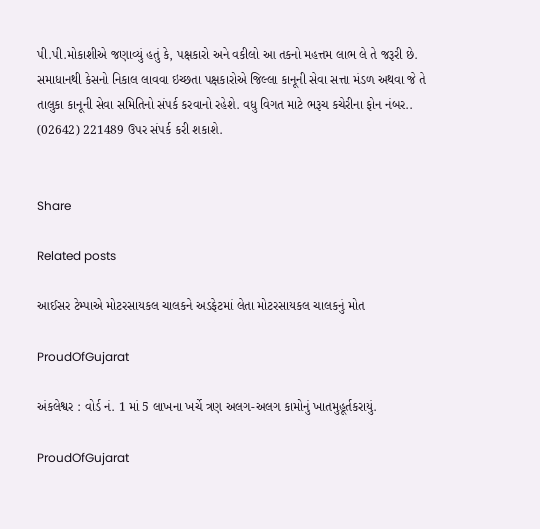પી.પી.મોકાશીએ જણાવ્યું હતું કે, પક્ષકારો અને વકીલો આ તકનો મહત્તમ લાભ લે તે જરૂરી છે. સમાધાનથી કેસનો નિકાલ લાવવા ઇચ્છતા પક્ષકારોએ જિલ્લા કાનૂની સેવા સત્તા મંડળ અથવા જે તે તાલુકા કાનૂની સેવા સમિતિનો સંપર્ક કરવાનો રહેશે. વધુ વિગત માટે ભરૂચ કચેરીના ફોન નંબર.. (02642) 221489 ઉપર સંપર્ક કરી શકાશે.


Share

Related posts

આઈસર ટેમ્પાએ મોટરસાયકલ ચાલકને અડફેટમાં લેતા મોટરસાયકલ ચાલકનું મોત

ProudOfGujarat

અંકલેશ્વર : વોર્ડ નં. 1 માં 5 લાખના ખર્ચે ત્રણ અલગ-અલગ કામોનું ખાતમુહૂર્તકરાયું.

ProudOfGujarat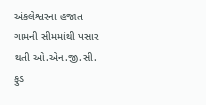અંકલેશ્વરના હજાત ગામની સીમમાંથી પસાર થતી ઓ.એન.જી.સી. ફુડ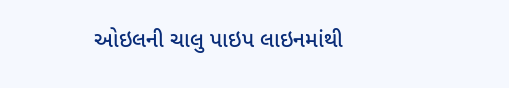ઓઇલની ચાલુ પાઇપ લાઇનમાંથી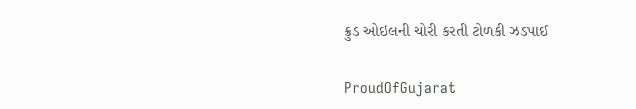ક્રુડ ઓઇલની ચોરી કરતી ટોળકી ઝડપાઈ

ProudOfGujarat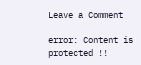Leave a Comment

error: Content is protected !!